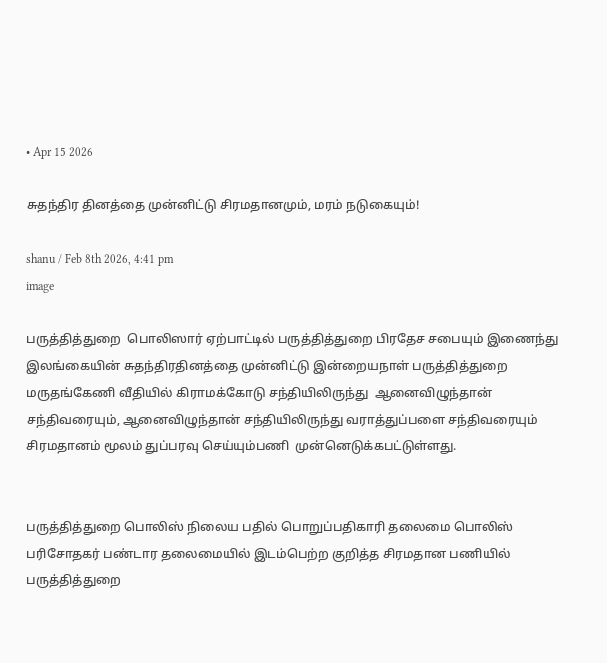• Apr 15 2026

சுதந்திர தினத்தை முன்னிட்டு சிரமதானமும், மரம் நடுகையும்!

shanu / Feb 8th 2026, 4:41 pm
image

பருத்தித்துறை  பொலிஸார் ஏற்பாட்டில் பருத்தித்துறை பிரதேச சபையும் இணைந்து  இலங்கையின் சுதந்திரதினத்தை முன்னிட்டு இன்றையநாள் பருத்தித்துறை மருதங்கேணி வீதியில் கிராமக்கோடு சந்தியிலிருந்து  ஆனைவிழுந்தான் சந்திவரையும், ஆனைவிழுந்தான் சந்தியிலிருந்து வராத்துப்பளை சந்திவரையும் சிரமதானம் மூலம் துப்பரவு செய்யும்பணி  முன்னெடுக்கபட்டுள்ளது.


பருத்தித்துறை பொலிஸ் நிலைய பதில் பொறுப்பதிகாரி தலைமை பொலிஸ் பரிசோதகர் பண்டார தலைமையில் இடம்பெற்ற குறித்த சிரமதான பணியில் பருத்தித்துறை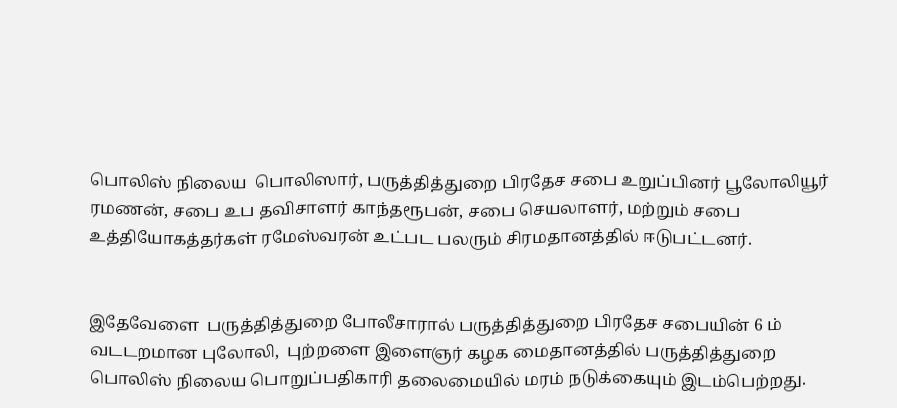பொலிஸ் நிலைய  பொலிஸார், பருத்தித்துறை பிரதேச சபை உறுப்பினர் பூலோலியூர் ரமணன், சபை உப தவிசாளர் காந்தரூபன், சபை செயலாளர், மற்றும் சபை   உத்தியோகத்தர்கள் ரமேஸ்வரன் உட்பட பலரும் சிரமதானத்தில் ஈடுபட்டனர்.


இதேவேளை  பருத்தித்துறை போலீசாரால் பருத்தித்துறை பிரதேச சபையின் 6 ம் வடடறமான புலோலி,  புற்றளை இளைஞர் கழக மைதானத்தில் பருத்தித்துறை பொலிஸ் நிலைய பொறுப்பதிகாரி தலைமையில் மரம் நடுக்கையும் இடம்பெற்றது.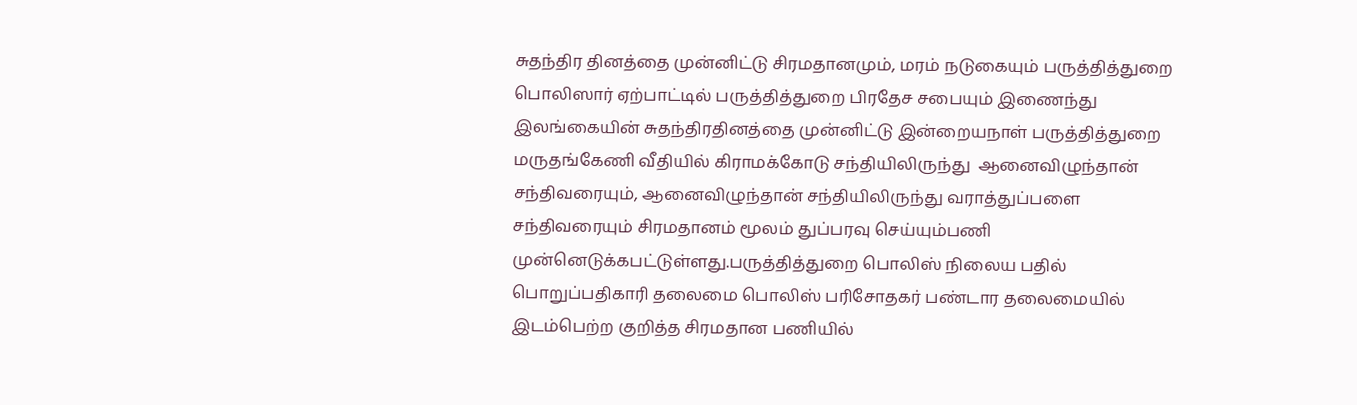சுதந்திர தினத்தை முன்னிட்டு சிரமதானமும், மரம் நடுகையும் பருத்தித்துறை  பொலிஸார் ஏற்பாட்டில் பருத்தித்துறை பிரதேச சபையும் இணைந்து  இலங்கையின் சுதந்திரதினத்தை முன்னிட்டு இன்றையநாள் பருத்தித்துறை மருதங்கேணி வீதியில் கிராமக்கோடு சந்தியிலிருந்து  ஆனைவிழுந்தான் சந்திவரையும், ஆனைவிழுந்தான் சந்தியிலிருந்து வராத்துப்பளை சந்திவரையும் சிரமதானம் மூலம் துப்பரவு செய்யும்பணி  முன்னெடுக்கபட்டுள்ளது.பருத்தித்துறை பொலிஸ் நிலைய பதில் பொறுப்பதிகாரி தலைமை பொலிஸ் பரிசோதகர் பண்டார தலைமையில் இடம்பெற்ற குறித்த சிரமதான பணியில்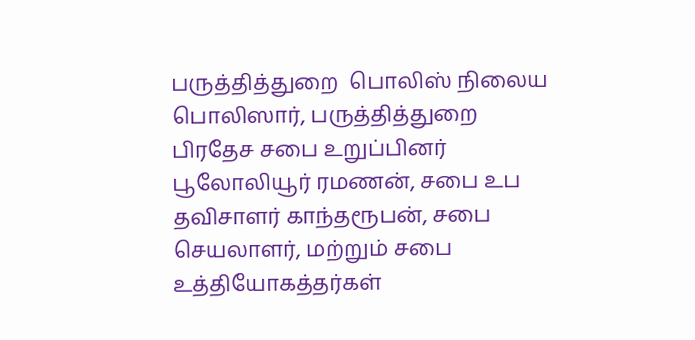பருத்தித்துறை  பொலிஸ் நிலைய  பொலிஸார், பருத்தித்துறை பிரதேச சபை உறுப்பினர் பூலோலியூர் ரமணன், சபை உப தவிசாளர் காந்தரூபன், சபை செயலாளர், மற்றும் சபை   உத்தியோகத்தர்கள்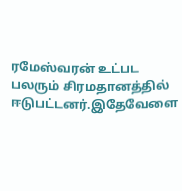ரமேஸ்வரன் உட்பட பலரும் சிரமதானத்தில் ஈடுபட்டனர்.இதேவேளை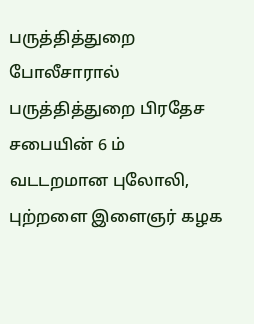பருத்தித்துறை போலீசாரால் பருத்தித்துறை பிரதேச சபையின் 6 ம் வடடறமான புலோலி,  புற்றளை இளைஞர் கழக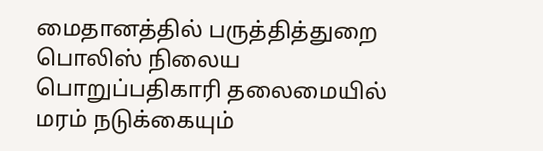மைதானத்தில் பருத்தித்துறை பொலிஸ் நிலைய பொறுப்பதிகாரி தலைமையில் மரம் நடுக்கையும்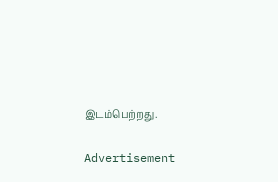இடம்பெற்றது.

Advertisement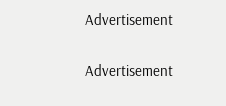Advertisement

Advertisement